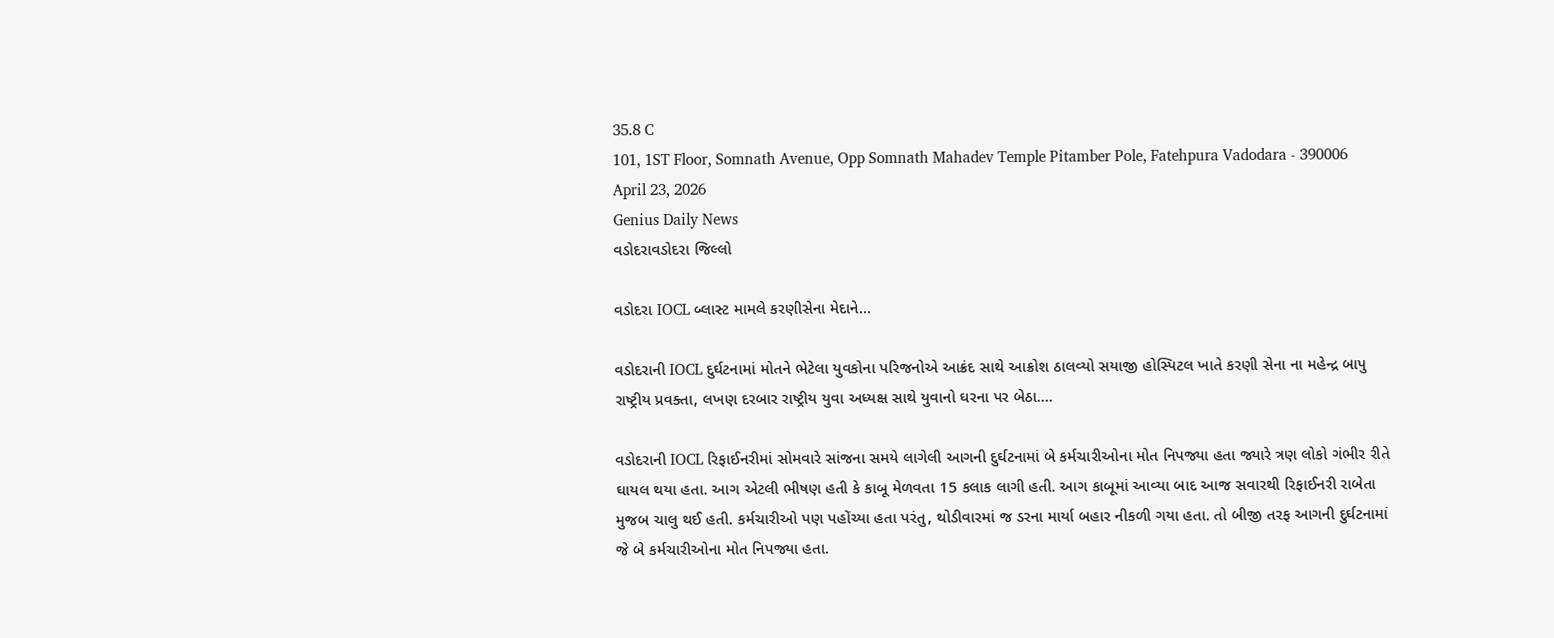35.8 C
101, 1ST Floor, Somnath Avenue, Opp Somnath Mahadev Temple Pitamber Pole, Fatehpura Vadodara - 390006
April 23, 2026
Genius Daily News
વડોદરાવડોદરા જિલ્લો

વડોદરા IOCL બ્લાસ્ટ મામલે કરણીસેના મેદાને…

વડોદરાની IOCL દુર્ઘટનામાં મોતને ભેટેલા યુવકોના પરિજનોએ આક્રંદ સાથે આક્રોશ ઠાલવ્યો સયાજી હોસ્પિટલ ખાતે કરણી સેના ના મહેન્દ્ર બાપુ રાષ્ટ્રીય પ્રવક્તા, લખણ દરબાર રાષ્ટ્રીય યુવા અધ્યક્ષ સાથે યુવાનો ઘરના પર બેઠા….

વડોદરાની IOCL રિફાઈનરીમાં સોમવારે સાંજના સમયે લાગેલી આગની દુર્ઘટનામાં બે કર્મચારીઓના મોત નિપજ્યા હતા જ્યારે ત્રણ લોકો ગંભીર રીતે ઘાયલ થયા હતા. આગ એટલી ભીષણ હતી કે કાબૂ મેળવતા 15 કલાક લાગી હતી. આગ કાબૂમાં આવ્યા બાદ આજ સવારથી રિફાઈનરી રાબેતા મુજબ ચાલુ થઈ હતી. કર્મચારીઓ પણ પહોંચ્યા હતા પરંતુ, થોડીવારમાં જ ડરના માર્યા બહાર નીકળી ગયા હતા. તો બીજી તરફ આગની દુર્ઘટનામાં જે બે કર્મચારીઓના મોત નિપજ્યા હતા.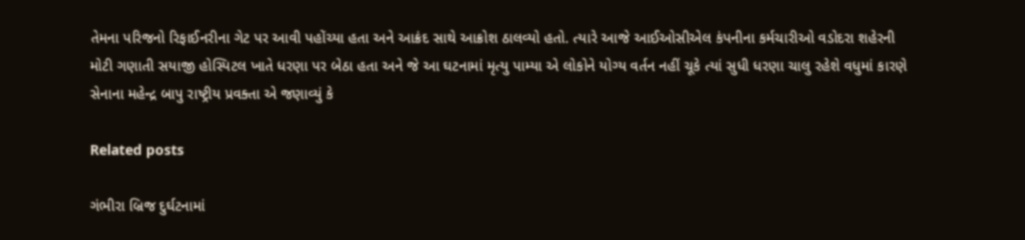તેમના પરિજનો રિફાઈનરીના ગેટ પર આવી પહોંચ્યા હતા અને આક્રંદ સાથે આક્રોશ ઠાલવ્યો હતો. ત્યારે આજે આઈઓસીએલ કંપનીના કર્મચારીઓ વડોદરા શહેરની મોટી ગણાતી સયાજી હોસ્પિટલ ખાતે ધરણા પર બેઠા હતા અને જે આ ઘટનામાં મૃત્યુ પામ્યા એ લોકોને યોગ્ય વર્તન નહીં ચૂકે ત્યાં સુધી ધરણા ચાલુ રહેશે વધુમાં કારણે સેનાના મહેન્દ્ર બાપુ રાષ્ટ્રીય પ્રવક્તા એ જણાવ્યું કે

Related posts

ગંભીરા બ્રિજ દુર્ઘટનામાં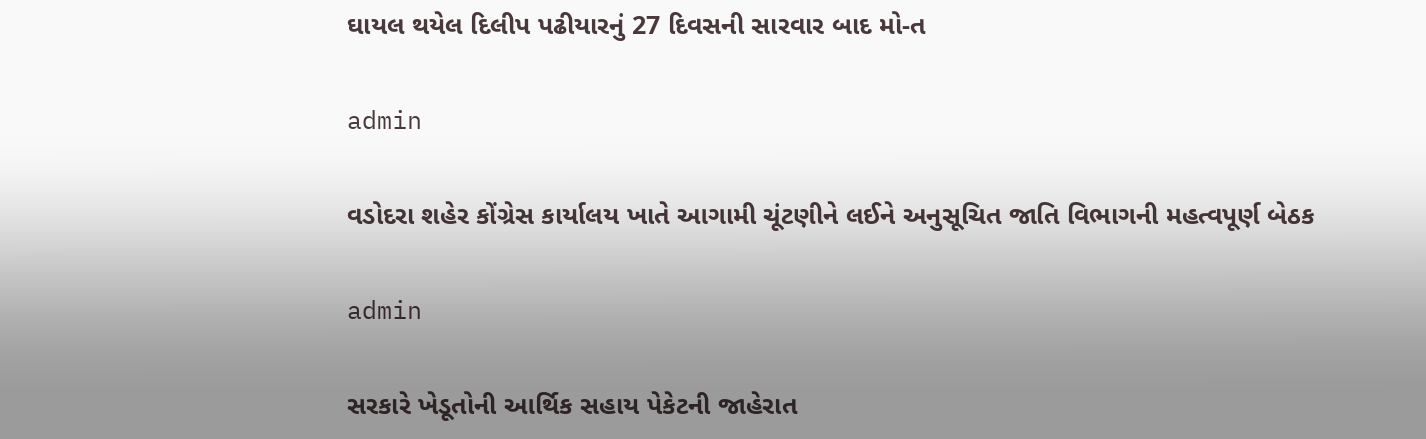ઘાયલ થયેલ દિલીપ પઢીયારનું 27 દિવસની સારવાર બાદ મો-ત

admin

વડોદરા શહેર કોંગ્રેસ કાર્યાલય ખાતે આગામી ચૂંટણીને લઈને અનુસૂચિત જાતિ વિભાગની મહત્વપૂર્ણ બેઠક

admin

સરકારે ખેડૂતોની આર્થિક સહાય પેકેટની જાહેરાત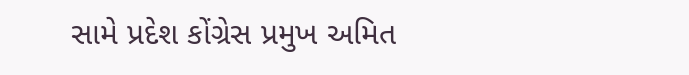સામે પ્રદેશ કોંગ્રેસ પ્રમુખ અમિત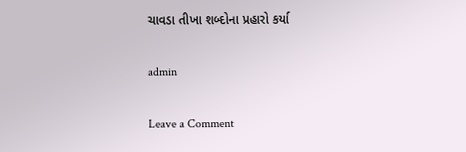ચાવડા તીખા શબ્દોના પ્રહારો કર્યા

admin

Leave a Comment